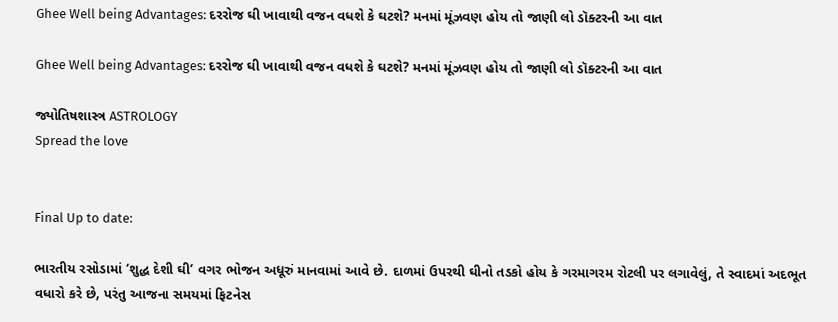Ghee Well being Advantages: દરરોજ ઘી ખાવાથી વજન વધશે કે ઘટશે? મનમાં મૂંઝવણ હોય તો જાણી લો ડૉક્ટરની આ વાત

Ghee Well being Advantages: દરરોજ ઘી ખાવાથી વજન વધશે કે ઘટશે? મનમાં મૂંઝવણ હોય તો જાણી લો ડૉક્ટરની આ વાત

જ્યોતિષશાસ્ત્ર ASTROLOGY
Spread the love


Final Up to date:

ભારતીય રસોડામાં ‘શુદ્ધ દેશી ઘી’ વગર ભોજન અધૂરું માનવામાં આવે છે. દાળમાં ઉપરથી ઘીનો તડકો હોય કે ગરમાગરમ રોટલી પર લગાવેલું, તે સ્વાદમાં અદભૂત વધારો કરે છે, પરંતુ આજના સમયમાં ફિટનેસ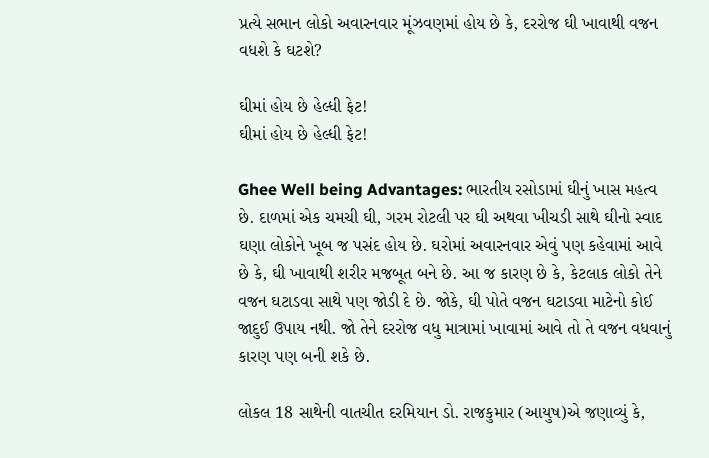પ્રત્યે સભાન લોકો અવારનવાર મૂંઝવણમાં હોય છે કે, દરરોજ ઘી ખાવાથી વજન વધશે કે ઘટશે?

ઘીમાં હોય છે હેલ્ધી ફેટ!
ઘીમાં હોય છે હેલ્ધી ફેટ!

Ghee Well being Advantages: ભારતીય રસોડામાં ઘીનું ખાસ મહત્વ છે. દાળમાં એક ચમચી ઘી, ગરમ રોટલી પર ઘી અથવા ખીચડી સાથે ઘીનો સ્વાદ ઘણા લોકોને ખૂબ જ પસંદ હોય છે. ઘરોમાં અવારનવાર એવું પણ કહેવામાં આવે છે કે, ઘી ખાવાથી શરીર મજબૂત બને છે. આ જ કારણ છે કે, કેટલાક લોકો તેને વજન ઘટાડવા સાથે પણ જોડી દે છે. જોકે, ઘી પોતે વજન ઘટાડવા માટેનો કોઈ જાદુઈ ઉપાય નથી. જો તેને દરરોજ વધુ માત્રામાં ખાવામાં આવે તો તે વજન વધવાનું કારણ પણ બની શકે છે.

લોકલ 18 સાથેની વાતચીત દરમિયાન ડો. રાજકુમાર (આયુષ)એ જણાવ્યું કે,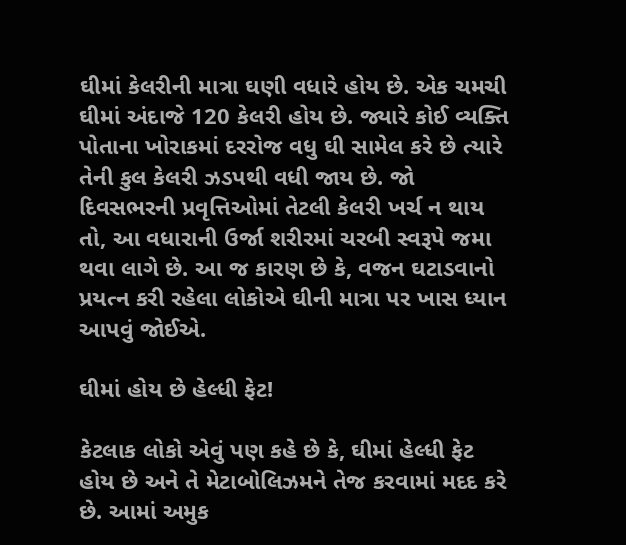ઘીમાં કેલરીની માત્રા ઘણી વધારે હોય છે. એક ચમચી ઘીમાં અંદાજે 120 કેલરી હોય છે. જ્યારે કોઈ વ્યક્તિ પોતાના ખોરાકમાં દરરોજ વધુ ઘી સામેલ કરે છે ત્યારે તેની કુલ કેલરી ઝડપથી વધી જાય છે. જો દિવસભરની પ્રવૃત્તિઓમાં તેટલી કેલરી ખર્ચ ન થાય તો, આ વધારાની ઉર્જા શરીરમાં ચરબી સ્વરૂપે જમા થવા લાગે છે. આ જ કારણ છે કે, વજન ઘટાડવાનો પ્રયત્ન કરી રહેલા લોકોએ ઘીની માત્રા પર ખાસ ધ્યાન આપવું જોઈએ.

ઘીમાં હોય છે હેલ્ધી ફેટ!

કેટલાક લોકો એવું પણ કહે છે કે, ઘીમાં હેલ્ધી ફેટ હોય છે અને તે મેટાબોલિઝમને તેજ કરવામાં મદદ કરે છે. આમાં અમુક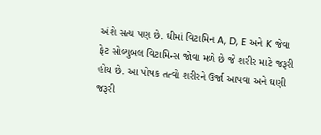અંશે સત્ય પણ છે. ઘીમાં વિટામિન A, D, E અને K જેવા ફેટ સોલ્યુબલ વિટામિન્સ જોવા મળે છે જે શરીર માટે જરૂરી હોય છે. આ પોષક તત્વો શરીરને ઉર્જા આપવા અને ઘણી જરૂરી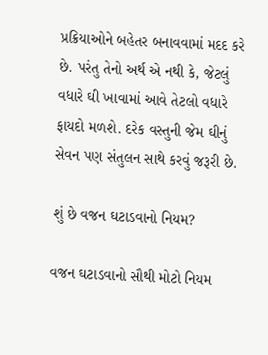પ્રક્રિયાઓને બહેતર બનાવવામાં મદદ કરે છે. પરંતુ તેનો અર્થ એ નથી કે, જેટલું વધારે ઘી ખાવામાં આવે તેટલો વધારે ફાયદો મળશે. દરેક વસ્તુની જેમ ઘીનું સેવન પણ સંતુલન સાથે કરવું જરૂરી છે.

શું છે વજન ઘટાડવાનો નિયમ?

વજન ઘટાડવાનો સૌથી મોટો નિયમ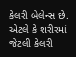કેલરી બેલેન્સ છે. એટલે કે શરીરમાં જેટલી કેલરી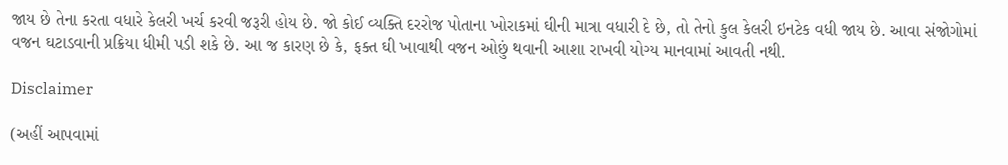જાય છે તેના કરતા વધારે કેલરી ખર્ચ કરવી જરૂરી હોય છે. જો કોઈ વ્યક્તિ દરરોજ પોતાના ખોરાકમાં ઘીની માત્રા વધારી દે છે, તો તેનો કુલ કેલરી ઇનટેક વધી જાય છે. આવા સંજોગોમાં વજન ઘટાડવાની પ્રક્રિયા ધીમી પડી શકે છે. આ જ કારણ છે કે, ફક્ત ઘી ખાવાથી વજન ઓછું થવાની આશા રાખવી યોગ્ય માનવામાં આવતી નથી.

Disclaimer

(અહીં આપવામાં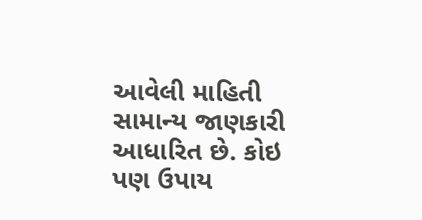આવેલી માહિતી સામાન્ય જાણકારી આધારિત છે. કોઇ પણ ઉપાય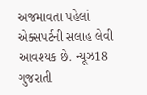અજમાવતા પહેલાં એક્સપર્ટની સલાહ લેવી આવશ્યક છે. ન્યૂઝ18 ગુજરાતી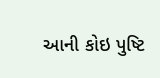આની કોઇ પુષ્ટિ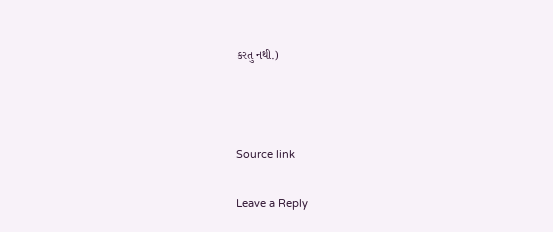કરતુ નથી.)



Source link

Leave a Reply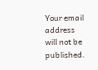Your email address will not be published.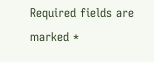Required fields are marked *